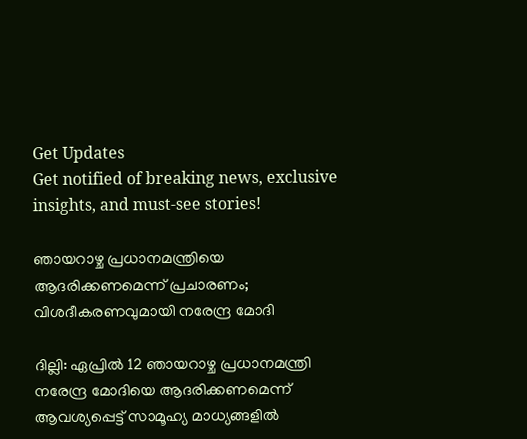Get Updates
Get notified of breaking news, exclusive insights, and must-see stories!

ഞായറാഴ്ച പ്രധാനമന്ത്രിയെ ആദരിക്കണമെന്ന് പ്രചാരണം; വിശദീകരണവുമായി നരേന്ദ്ര മോദി

ദില്ലി: ഏപ്രില്‍ 12 ഞായറാഴ്ച പ്രധാനമന്ത്രി നരേന്ദ്ര മോദിയെ ആദരിക്കണമെന്ന് ആവശ്യപ്പെട്ട് സാമൂഹ്യ മാധ്യങ്ങളില്‍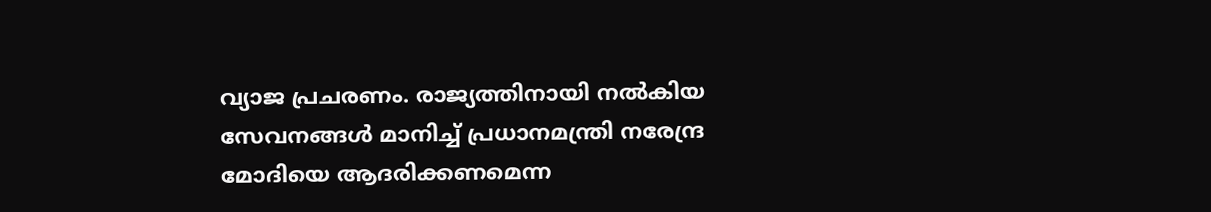വ്യാജ പ്രചരണം. രാജ്യത്തിനായി നൽകിയ സേവനങ്ങൾ മാനിച്ച് പ്രധാനമന്ത്രി നരേന്ദ്ര മോദിയെ ആദരിക്കണമെന്ന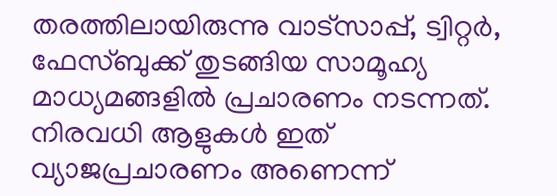തരത്തിലായിരുന്നു വാട്സാപ്പ്, ട്വിറ്റര്‍, ഫേസ്ബുക്ക് തുടങ്ങിയ സാമൂഹ്യ മാധ്യമങ്ങളില്‍ പ്രചാരണം നടന്നത്. നിരവധി ആളുകള്‍ ഇത് വ്യാജപ്രചാരണം അണെന്ന്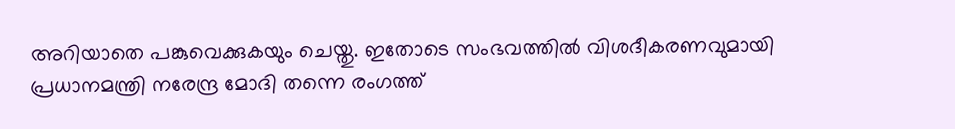അറിയാതെ പങ്കുവെക്കുകയും ചെയ്തു. ഇതോടെ സംഭവത്തില്‍ വിശദീകരണവുമായി പ്രധാനമന്ത്രി നരേന്ദ്ര മോദി തന്നെ രംഗത്ത്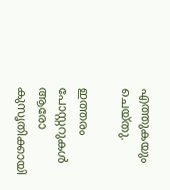എത്തുകയും ചെയ്തു.

ഇത്തരം പോസ്റ്ററുകള്‍ ആരോ കുസൃതിക്കായി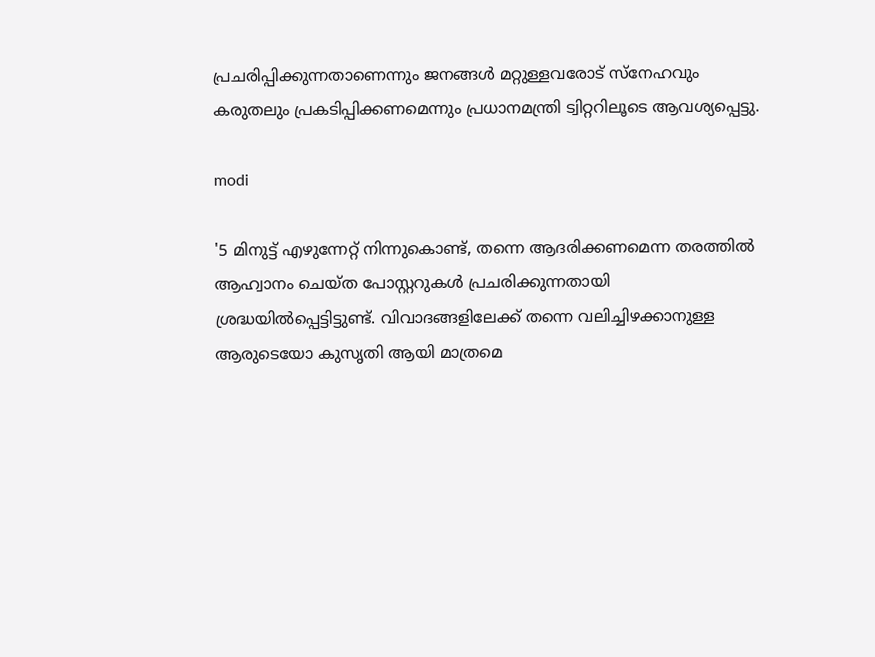പ്രചരിപ്പിക്കുന്നതാണെന്നും ജനങ്ങള്‍ മറ്റുള്ളവരോട് സ്നേഹവും കരുതലും പ്രകടിപ്പിക്കണമെന്നും പ്രധാനമന്ത്രി ട്വിറ്ററിലൂടെ ആവശ്യപ്പെട്ടു.

modi

'5 മിനുട്ട് എഴുന്നേറ്റ് നിന്നുകൊണ്ട്, തന്നെ ആദരിക്കണമെന്ന തരത്തില്‍ ആഹ്വാനം ചെയ്ത പോസ്റ്ററുകള്‍ പ്രചരിക്കുന്നതായി ശ്രദ്ധയില്‍പ്പെട്ടിട്ടുണ്ട്. വിവാദങ്ങളിലേക്ക് തന്നെ വലിച്ചിഴക്കാനുള്ള ആരുടെയോ കുസൃതി ആയി മാത്രമെ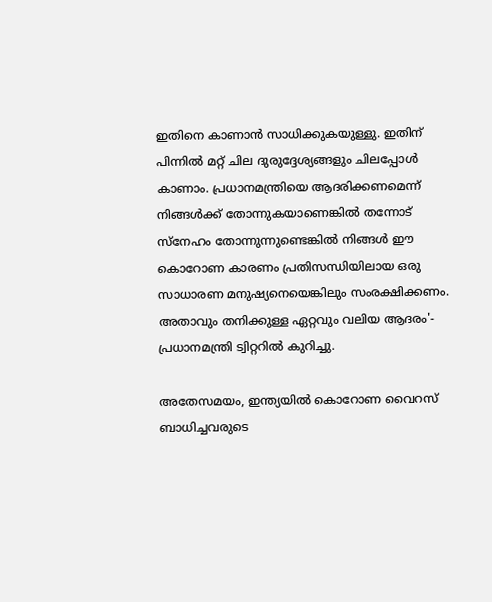ഇതിനെ കാണാന്‍ സാധിക്കുകയുള്ളു. ഇതിന് പിന്നില്‍ മറ്റ് ചില ദുരുദ്ദേശ്യങ്ങളും ചിലപ്പോള്‍ കാണാം. പ്രധാനമന്ത്രിയെ ആദരിക്കണമെന്ന് നിങ്ങള്‍ക്ക് തോന്നുകയാണെങ്കില്‍ തന്നോട് സ്‌നേഹം തോന്നുന്നുണ്ടെങ്കില്‍ നിങ്ങള്‍ ഈ കൊറോണ കാരണം പ്രതിസന്ധിയിലായ ഒരു സാധാരണ മനുഷ്യനെയെങ്കിലും സംരക്ഷിക്കണം. അതാവും തനിക്കുള്ള ഏറ്റവും വലിയ ആദരം'- പ്രധാനമന്ത്രി ട്വിറ്ററില്‍ കുറിച്ചു.

അതേസമയം, ഇന്ത്യയില്‍ കൊറോണ വൈറസ് ബാധിച്ചവരുടെ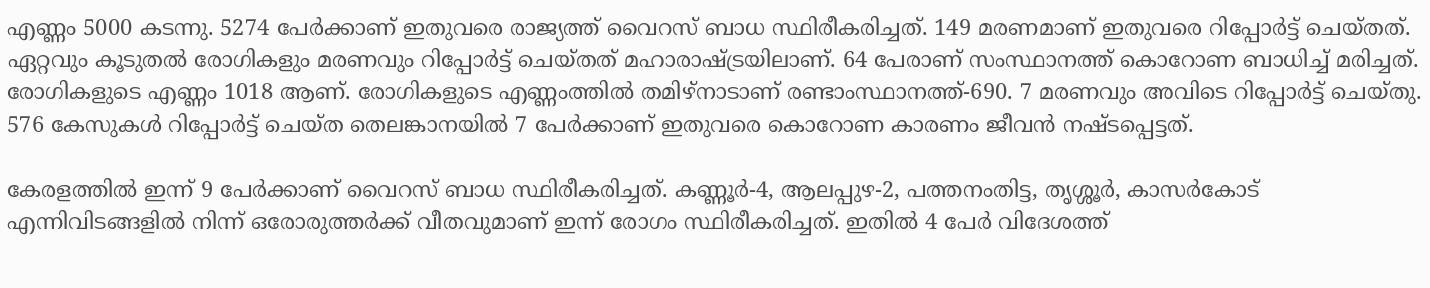എണ്ണം 5000 കടന്നു. 5274 പേര്‍ക്കാണ് ഇതുവരെ രാജ്യത്ത് വൈറസ് ബാധ സ്ഥിരീകരിച്ചത്. 149 മരണമാണ് ഇതുവരെ റിപ്പോര്‍ട്ട് ചെയ്തത്. ഏറ്റവും കൂടുതല്‍ രോഗികളും മരണവും റിപ്പോര്‍ട്ട് ചെയ്തത് മഹാരാഷ്ട്രയിലാണ്. 64 പേരാണ് സംസ്ഥാനത്ത് കൊറോണ ബാധിച്ച് മരിച്ചത്. രോഗികളുടെ എണ്ണം 1018 ആണ്. രോഗികളുടെ എണ്ണംത്തില്‍ തമിഴ്നാടാണ് രണ്ടാംസ്ഥാനത്ത്-690. 7 മരണവും അവിടെ റിപ്പോര്‍ട്ട് ചെയ്തു. 576 കേസുകള്‍ റിപ്പോര്‍ട്ട് ചെയ്ത തെലങ്കാനയില്‍ 7 പേര്‍ക്കാണ് ഇതുവരെ കൊറോണ കാരണം ജീവന്‍ നഷ്ടപ്പെട്ടത്.

കേരളത്തില്‍ ഇന്ന് 9 പേര്‍ക്കാണ് വൈറസ് ബാധ സ്ഥിരീകരിച്ചത്. കണ്ണൂര്‍-4, ആലപ്പുഴ-2, പത്തനംതിട്ട, തൃശ്ശൂര്‍, കാസര്‍കോട് എന്നിവിടങ്ങളില്‍ നിന്ന് ഒരോരുത്തര്‍ക്ക് വീതവുമാണ് ഇന്ന് രോഗം സ്ഥിരീകരിച്ചത്. ഇതില്‍ 4 പേര്‍ വിദേശത്ത്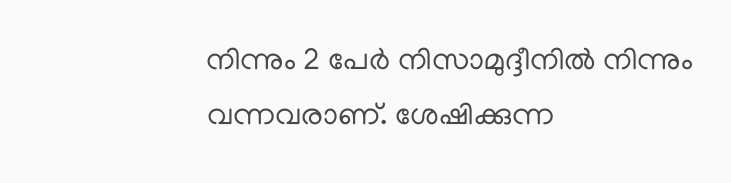നിന്നും 2 പേര്‍ നിസാമുദ്ദീനില്‍ നിന്നും വന്നവരാണ്. ശേഷിക്കുന്ന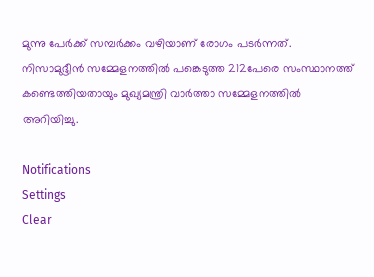മുന്നു പേര്‍ക്ക് സമ്പര്‍ക്കം വഴിയാണ് രോഗം പടര്‍ന്നത്. നിസാമുദ്ദീന്‍ സമ്മേളനത്തില്‍ പങ്കെടുത്ത 212പേരെ സംസ്ഥാനത്ത് കണ്ടെത്തിയതായും മുഖ്യമന്ത്രി വാര്‍ത്താ സമ്മേളനത്തില്‍ അറിയിച്ചു.

Notifications
Settings
Clear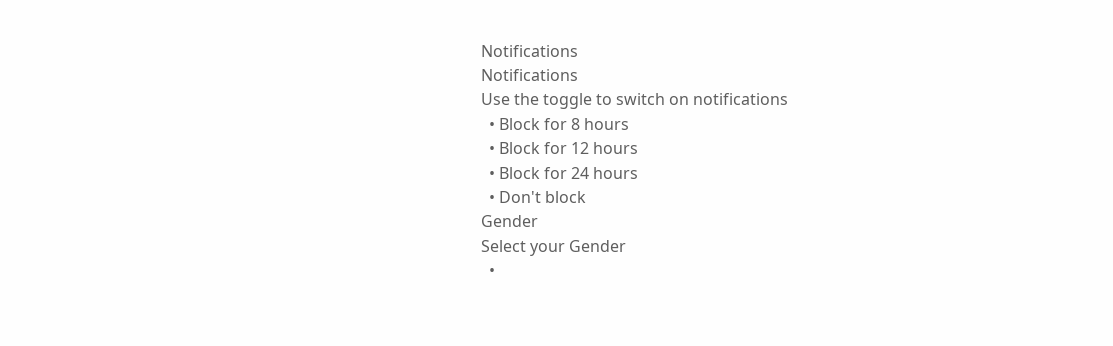Notifications
Notifications
Use the toggle to switch on notifications
  • Block for 8 hours
  • Block for 12 hours
  • Block for 24 hours
  • Don't block
Gender
Select your Gender
  •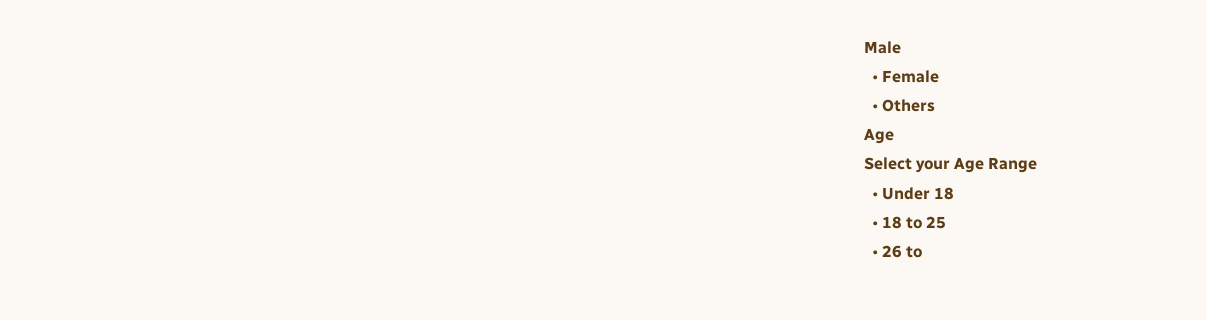Male
  • Female
  • Others
Age
Select your Age Range
  • Under 18
  • 18 to 25
  • 26 to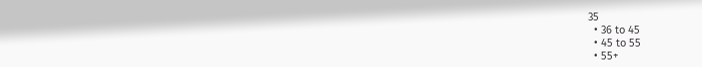35
  • 36 to 45
  • 45 to 55
  • 55+